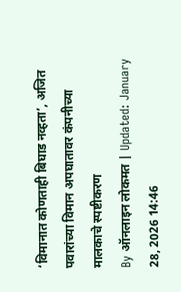‘विमानात कोणताही बिघाड नव्हता’, अजित पवारांच्या विमान अपघातावर कंपनीच्या मालकाचे स्पष्टीकरण
By ऑनलाइन लोकमत | Updated: January 28, 2026 14:46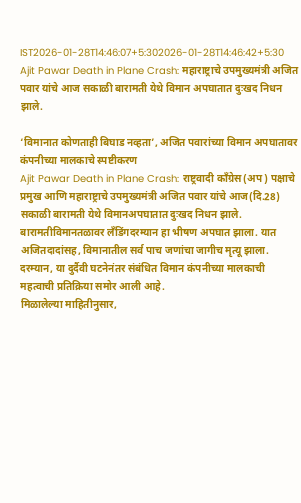IST2026-01-28T14:46:07+5:302026-01-28T14:46:42+5:30
Ajit Pawar Death in Plane Crash: महाराष्ट्राचे उपमुख्यमंत्री अजित पवार यांचे आज सकाळी बारामती येथे विमान अपघातात दुःखद निधन झाले.

‘विमानात कोणताही बिघाड नव्हता’, अजित पवारांच्या विमान अपघातावर कंपनीच्या मालकाचे स्पष्टीकरण
Ajit Pawar Death in Plane Crash: राष्ट्रवादी काँग्रेस(अप) पक्षाचे प्रमुख आणि महाराष्ट्राचे उपमुख्यमंत्री अजित पवार यांचे आज(दि.28) सकाळी बारामती येथे विमानअपघातात दुःखद निधन झाले. बारामतीविमानतळावर लँडिंगदरम्यान हा भीषण अपघात झाला. यात अजितदादांसह, विमानातील सर्व पाच जणांचा जागीच मृत्यू झाला. दरम्यान, या दुर्दैवी घटनेनंतर संबंधित विमान कंपनीच्या मालकाची महत्वाची प्रतिक्रिया समोर आली आहे.
मिळालेल्या माहितीनुसार,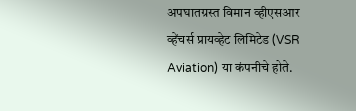अपघातग्रस्त विमान व्हीएसआर व्हेंचर्स प्रायव्हेट लिमिटेड (VSR Aviation) या कंपनीचे होते.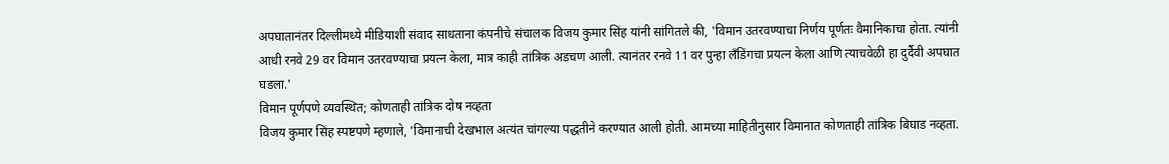अपघातानंतर दिल्लीमध्ये मीडियाशी संवाद साधताना कंपनीचे संचालक विजय कुमार सिंह यांनी सांगितले की, 'विमान उतरवण्याचा निर्णय पूर्णतः वैमानिकाचा होता. त्यांनी आधी रनवे 29 वर विमान उतरवण्याचा प्रयत्न केला, मात्र काही तांत्रिक अडचण आली. त्यानंतर रनवे 11 वर पुन्हा लँडिंगचा प्रयत्न केला आणि त्याचवेळी हा दुर्दैवी अपघात घडला.'
विमान पूर्णपणे व्यवस्थित; कोणताही तांत्रिक दोष नव्हता
विजय कुमार सिंह स्पष्टपणे म्हणाले, 'विमानाची देखभाल अत्यंत चांगल्या पद्धतीने करण्यात आली होती. आमच्या माहितीनुसार विमानात कोणताही तांत्रिक बिघाड नव्हता.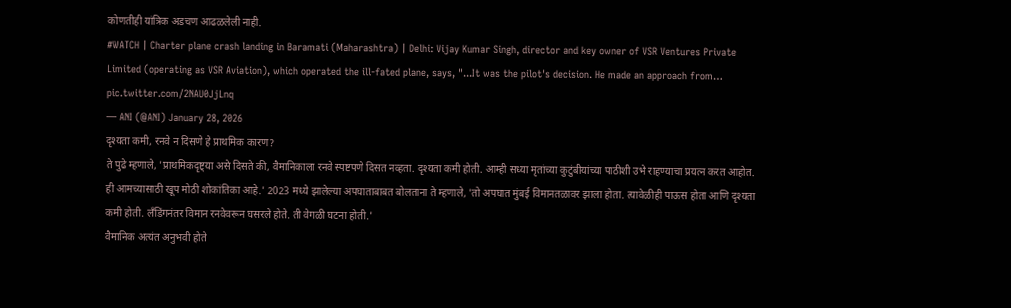कोणतीही यांत्रिक अडचण आढळलेली नाही.
#WATCH | Charter plane crash landing in Baramati (Maharashtra) | Delhi: Vijay Kumar Singh, director and key owner of VSR Ventures Private Limited (operating as VSR Aviation), which operated the ill-fated plane, says, "...It was the pilot's decision. He made an approach from… pic.twitter.com/2NAU0JjLnq
— ANI (@ANI) January 28, 2026
दृश्यता कमी, रनवे न दिसणे हे प्राथमिक कारण?
ते पुढे म्हणाले, 'प्राथमिकदृष्ट्या असे दिसते की, वैमानिकाला रनवे स्पष्टपणे दिसत नव्हता. दृश्यता कमी होती. आम्ही सध्या मृतांच्या कुटुंबीयांच्या पाठीशी उभे राहण्याचा प्रयत्न करत आहोत. ही आमच्यासाठी खूप मोठी शोकांतिका आहे.' 2023 मध्ये झालेल्या अपघाताबाबत बोलताना ते म्हणाले, 'तो अपघात मुंबई विमानतळावर झाला होता. त्यावेळीही पाऊस होता आणि दृश्यता कमी होती. लँडिंगनंतर विमान रनवेवरून घसरले होते. ती वेगळी घटना होती.'
वैमानिक अत्यंत अनुभवी होते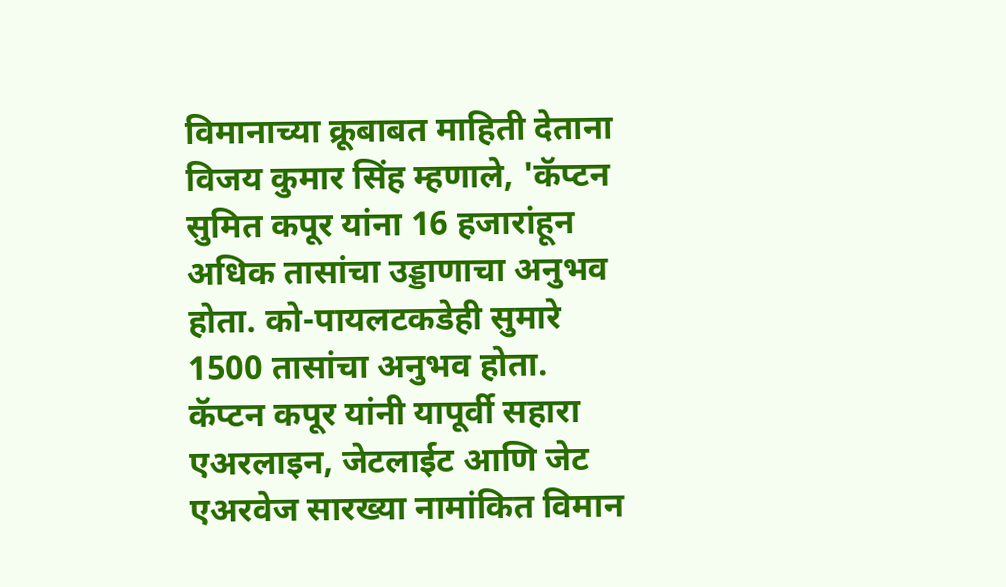विमानाच्या क्रूबाबत माहिती देताना विजय कुमार सिंह म्हणाले, 'कॅप्टन सुमित कपूर यांना 16 हजारांहून अधिक तासांचा उड्डाणाचा अनुभव होता. को-पायलटकडेही सुमारे 1500 तासांचा अनुभव होता. कॅप्टन कपूर यांनी यापूर्वी सहारा एअरलाइन, जेटलाईट आणि जेट एअरवेज सारख्या नामांकित विमान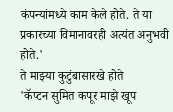कंपन्यांमध्ये काम केले होते. ते या प्रकारच्या विमानावरही अत्यंत अनुभवी होते.'
ते माझ्या कुटुंबासारखे होते
'कॅप्टन सुमित कपूर माझे खूप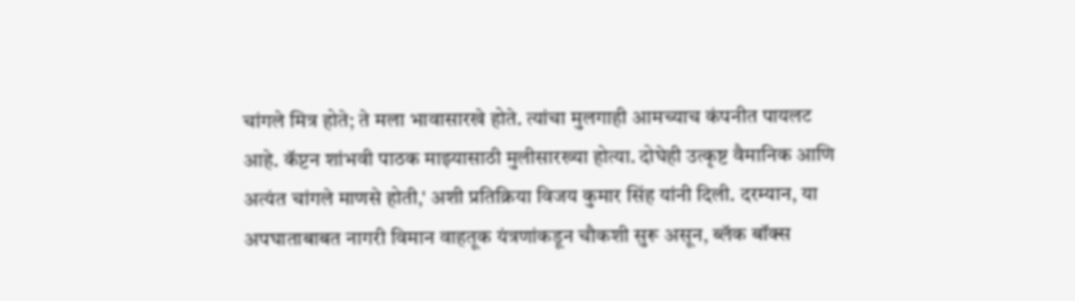चांगले मित्र होते; ते मला भावासारखे होते. त्यांचा मुलगाही आमच्याच कंपनीत पायलट आहे. कॅप्टन शांभवी पाठक माझ्यासाठी मुलीसारख्या होत्या. दोघेही उत्कृष्ट वैमानिक आणि अत्यंत चांगले माणसे होती,' अशी प्रतिक्रिया विजय कुमार सिंह यांनी दिली. दरम्यान, या अपघाताबाबत नागरी विमान वाहतूक यंत्रणांकडून चौकशी सुरू असून, ब्लॅक बॉक्स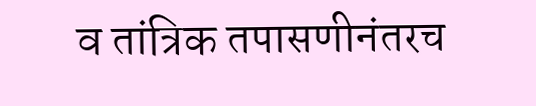व तांत्रिक तपासणीनंतरच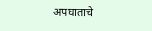अपघाताचे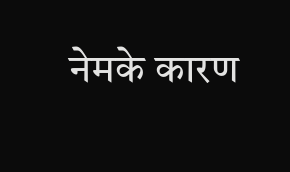नेमके कारण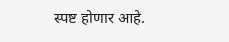स्पष्ट होणार आहे.